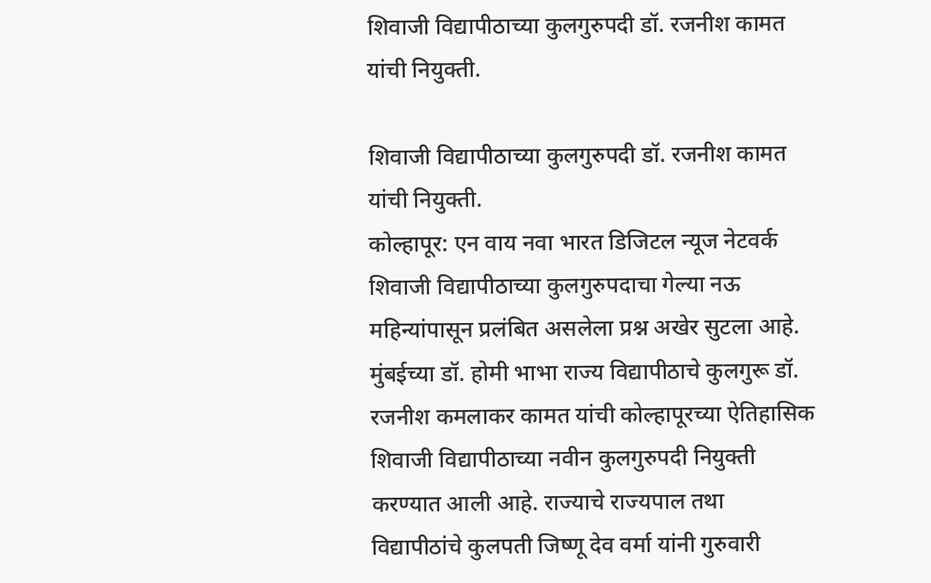शिवाजी विद्यापीठाच्या कुलगुरुपदी डॉ. रजनीश कामत यांची नियुक्ती.

शिवाजी विद्यापीठाच्या कुलगुरुपदी डॉ. रजनीश कामत यांची नियुक्ती.
कोल्हापूर: एन वाय नवा भारत डिजिटल न्यूज नेटवर्क
शिवाजी विद्यापीठाच्या कुलगुरुपदाचा गेल्या नऊ महिन्यांपासून प्रलंबित असलेला प्रश्न अखेर सुटला आहे. मुंबईच्या डॉ. होमी भाभा राज्य विद्यापीठाचे कुलगुरू डॉ. रजनीश कमलाकर कामत यांची कोल्हापूरच्या ऐतिहासिक शिवाजी विद्यापीठाच्या नवीन कुलगुरुपदी नियुक्ती करण्यात आली आहे. राज्याचे राज्यपाल तथा विद्यापीठांचे कुलपती जिष्णू देव वर्मा यांनी गुरुवारी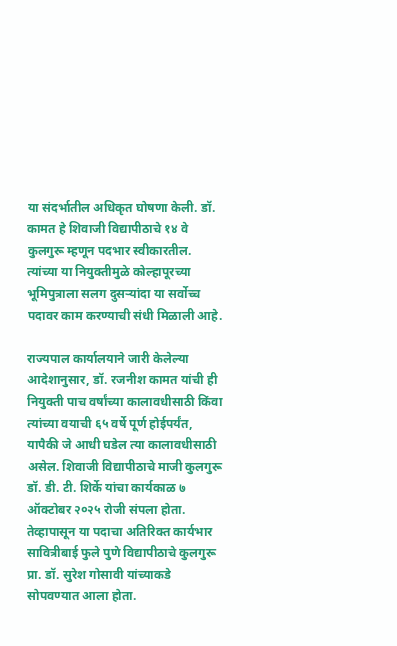या संदर्भातील अधिकृत घोषणा केली. डॉ. कामत हे शिवाजी विद्यापीठाचे १४ वे कुलगुरू म्हणून पदभार स्वीकारतील. त्यांच्या या नियुक्तीमुळे कोल्हापूरच्या भूमिपुत्राला सलग दुसऱ्यांदा या सर्वोच्च पदावर काम करण्याची संधी मिळाली आहे.

राज्यपाल कार्यालयाने जारी केलेल्या आदेशानुसार, डॉ. रजनीश कामत यांची ही नियुक्ती पाच वर्षांच्या कालावधीसाठी किंवा त्यांच्या वयाची ६५ वर्षे पूर्ण होईपर्यंत, यापैकी जे आधी घडेल त्या कालावधीसाठी असेल. शिवाजी विद्यापीठाचे माजी कुलगुरू डॉ. डी. टी. शिर्के यांचा कार्यकाळ ७ ऑक्टोबर २०२५ रोजी संपला होता. तेव्हापासून या पदाचा अतिरिक्त कार्यभार सावित्रीबाई फुले पुणे विद्यापीठाचे कुलगुरू प्रा. डॉ. सुरेश गोसावी यांच्याकडे सोपवण्यात आला होता.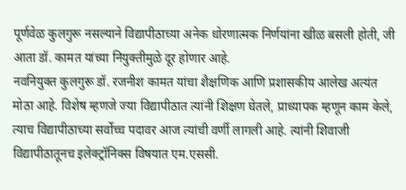पूर्णवेळ कुलगुरू नसल्याने विद्यापीठाच्या अनेक धोरणात्मक निर्णयांना खीळ बसली होती, जी आता डॉ. कामत यांच्या नियुक्तीमुळे दूर होणार आहे.
नवनियुक्त कुलगुरू डॉ. रजनीश कामत यांचा शैक्षणिक आणि प्रशासकीय आलेख अत्यंत मोठा आहे. विशेष म्हणजे ज्या विद्यापीठात त्यांनी शिक्षण घेतले, प्राध्यापक म्हणून काम केले, त्याच विद्यापीठाच्या सर्वोच्च पदावर आज त्यांची वर्णी लागली आहे. त्यांनी शिवाजी विद्यापीठातूनच इलेक्ट्रॉनिक्स विषयात एम.एससी.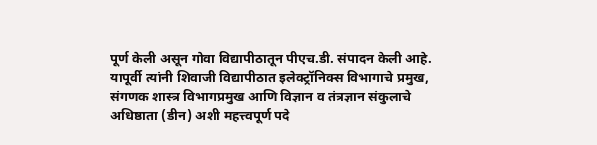पूर्ण केली असून गोवा विद्यापीठातून पीएच.डी. संपादन केली आहे. यापूर्वी त्यांनी शिवाजी विद्यापीठात इलेक्ट्रॉनिक्स विभागाचे प्रमुख, संगणक शास्त्र विभागप्रमुख आणि विज्ञान व तंत्रज्ञान संकुलाचे अधिष्ठाता (डीन) अशी महत्त्वपूर्ण पदे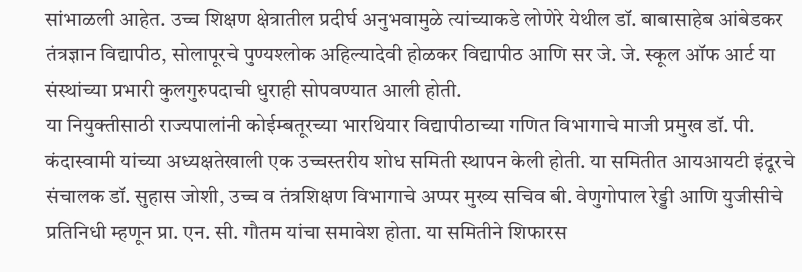सांभाळली आहेत. उच्च शिक्षण क्षेत्रातील प्रदीर्घ अनुभवामुळे त्यांच्याकडे लोणेरे येथील डॉ. बाबासाहेब आंबेडकर तंत्रज्ञान विद्यापीठ, सोलापूरचे पुण्यश्लोक अहिल्यादेवी होळकर विद्यापीठ आणि सर जे. जे. स्कूल ऑफ आर्ट या संस्थांच्या प्रभारी कुलगुरुपदाची धुराही सोपवण्यात आली होती.
या नियुक्तीसाठी राज्यपालांनी कोईम्बतूरच्या भारथियार विद्यापीठाच्या गणित विभागाचे माजी प्रमुख डॉ. पी. कंदास्वामी यांच्या अध्यक्षतेखाली एक उच्चस्तरीय शोध समिती स्थापन केली होती. या समितीत आयआयटी इंदूरचे संचालक डॉ. सुहास जोशी, उच्च व तंत्रशिक्षण विभागाचे अप्पर मुख्य सचिव बी. वेणुगोपाल रेड्डी आणि युजीसीचे प्रतिनिधी म्हणून प्रा. एन. सी. गौतम यांचा समावेश होता. या समितीने शिफारस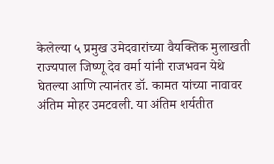केलेल्या ५ प्रमुख उमेदवारांच्या वैयक्तिक मुलाखती राज्यपाल जिष्णू देव वर्मा यांनी राजभवन येथे घेतल्या आणि त्यानंतर डॉ. कामत यांच्या नावावर अंतिम मोहर उमटवली. या अंतिम शर्यतीत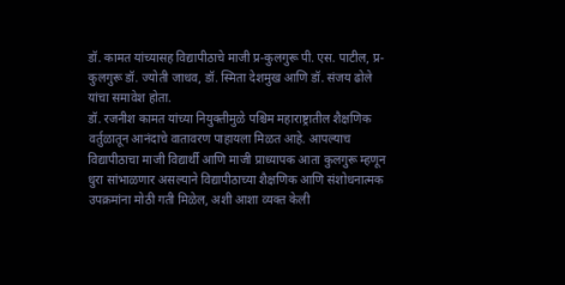डॉ. कामत यांच्यासह विद्यापीठाचे माजी प्र-कुलगुरू पी. एस. पाटील, प्र-कुलगुरू डॉ. ज्योती जाधव, डॉ. स्मिता देशमुख आणि डॉ. संजय ढोले यांचा समावेश होता.
डॉ. रजनीश कामत यांच्या नियुक्तीमुळे पश्चिम महाराष्ट्रातील शैक्षणिक वर्तुळातून आनंदाचे वातावरण पाहायला मिळत आहे. आपल्याच विद्यापीठाचा माजी विद्यार्थी आणि माजी प्राध्यापक आता कुलगुरू म्हणून धुरा सांभाळणार असल्याने विद्यापीठाच्या शैक्षणिक आणि संशोधनात्मक उपक्रमांना मोठी गती मिळेल, अशी आशा व्यक्त केली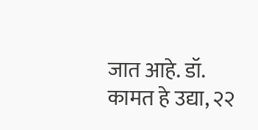जात आहे. डॉ. कामत हे उद्या, २२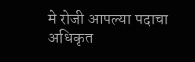मे रोजी आपल्या पदाचा अधिकृत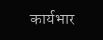कार्यभार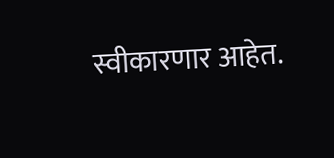स्वीकारणार आहेत.